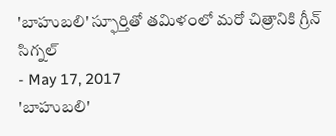'బాహుబలి' స్ఫూర్తితో తమిళంలో మరో చిత్రానికి గ్రీన్ సిగ్నల్
- May 17, 2017
'బాహుబలి'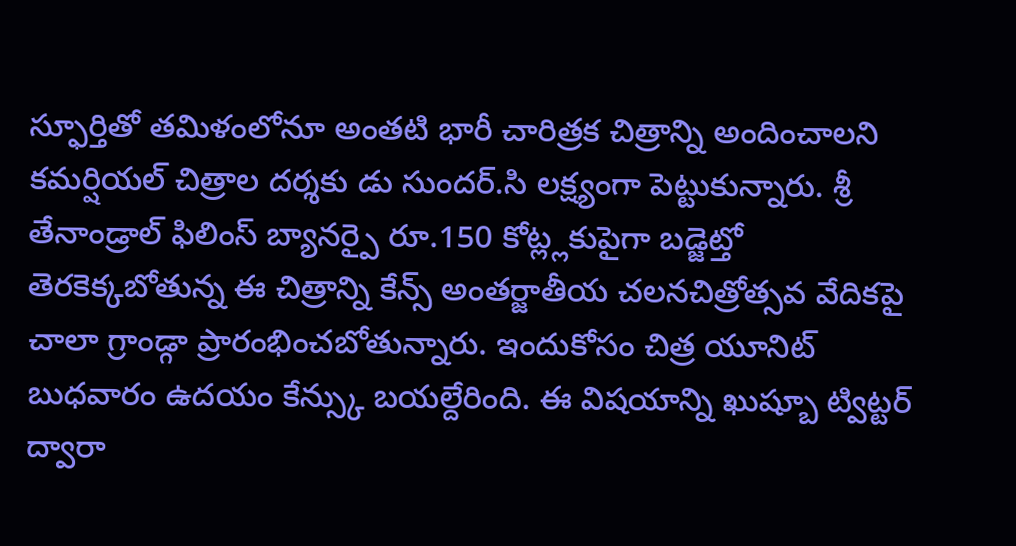స్ఫూర్తితో తమిళంలోనూ అంతటి భారీ చారిత్రక చిత్రాన్ని అందించాలని కమర్షియల్ చిత్రాల దర్శకు డు సుందర్.సి లక్ష్యంగా పెట్టుకున్నారు. శ్రీ తేనాండ్రాల్ ఫిలింస్ బ్యానర్పై రూ.150 కోట్ల్లకుపైగా బడ్జెట్తో తెరకెక్కబోతున్న ఈ చిత్రాన్ని కేన్స్ అంతర్జాతీయ చలనచిత్రోత్సవ వేదికపై చాలా గ్రాండ్గా ప్రారంభించబోతున్నారు. ఇందుకోసం చిత్ర యూనిట్ బుధవారం ఉదయం కేన్స్కు బయల్దేరింది. ఈ విషయాన్ని ఖుష్బూ ట్విట్టర్ ద్వారా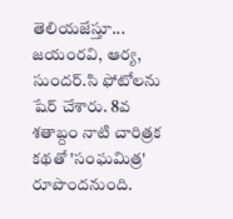తెలియజేస్తూ... జయంరవి, ఆర్య, సుందర్.సి ఫోటోలను షేర్ చేశారు. 8వ శతాబ్దం నాటి చారిత్రక కథతో 'సంఘమిత్ర' రూపొందనుంది.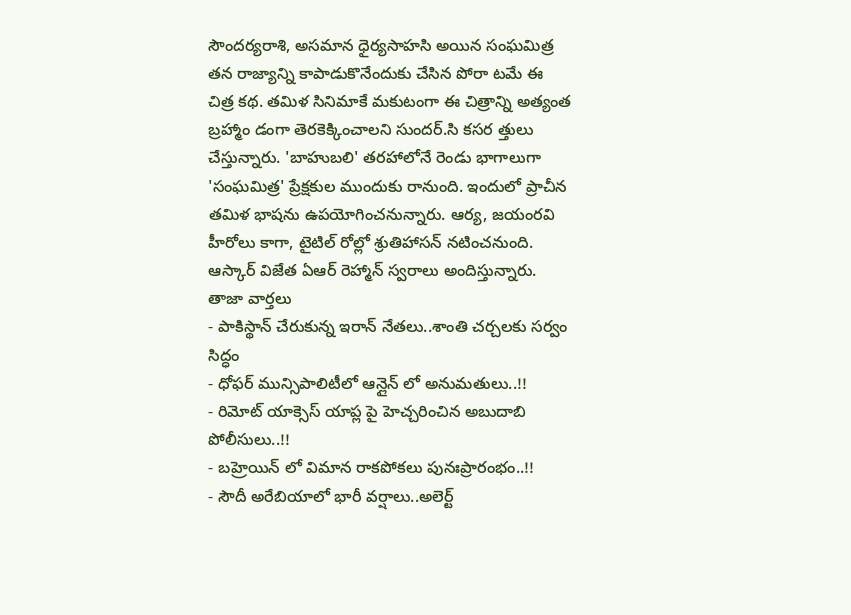సౌందర్యరాశి, అసమాన ధైర్యసాహసి అయిన సంఘమిత్ర తన రాజ్యాన్ని కాపాడుకొనేందుకు చేసిన పోరా టమే ఈ చిత్ర కథ. తమిళ సినిమాకే మకుటంగా ఈ చిత్రాన్ని అత్యంత బ్రహ్మాం డంగా తెరకెక్కించాలని సుందర్.సి కసర త్తులు చేస్తున్నారు. 'బాహుబలి' తరహాలోనే రెండు భాగాలుగా 'సంఘమిత్ర' ప్రేక్షకుల ముందుకు రానుంది. ఇందులో ప్రాచీన తమిళ భాషను ఉపయోగించనున్నారు. ఆర్య, జయంరవి హీరోలు కాగా, టైటిల్ రోల్లో శ్రుతిహాసన్ నటించనుంది.
ఆస్కార్ విజేత ఏఆర్ రెహ్మాన్ స్వరాలు అందిస్తున్నారు.
తాజా వార్తలు
- పాకిస్థాన్ చేరుకున్న ఇరాన్ నేతలు..శాంతి చర్చలకు సర్వం సిద్ధం
- ధోఫర్ మున్సిపాలిటీలో ఆన్లైన్ లో అనుమతులు..!!
- రిమోట్ యాక్సెస్ యాప్ల పై హెచ్చరించిన అబుదాబి పోలీసులు..!!
- బహ్రెయిన్ లో విమాన రాకపోకలు పునఃప్రారంభం..!!
- సౌదీ అరేబియాలో భారీ వర్షాలు..అలెర్ట్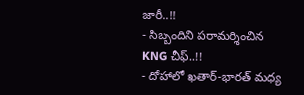జారీ..!!
- సిబ్బందిని పరామర్శించిన KNG చీఫ్..!!
- దోహాలో ఖతార్-భారత్ మధ్య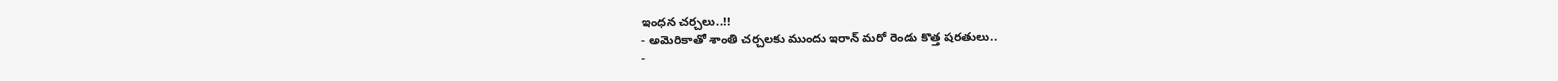ఇంధన చర్చలు..!!
- అమెరికాతో శాంతి చర్చలకు ముందు ఇరాన్ మరో రెండు కొత్త షరతులు..
-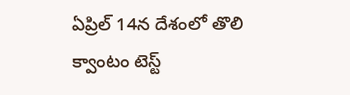ఏప్రిల్ 14న దేశంలో తొలి క్వాంటం టెస్ట్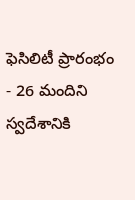ఫెసిలిటీ ప్రారంభం
- 26 మందిని స్వదేశానికి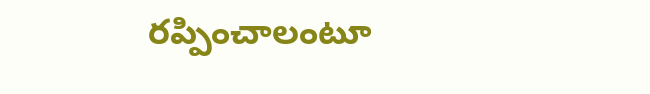రప్పించాలంటూ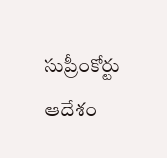సుప్రీంకోర్టు ఆదేశం